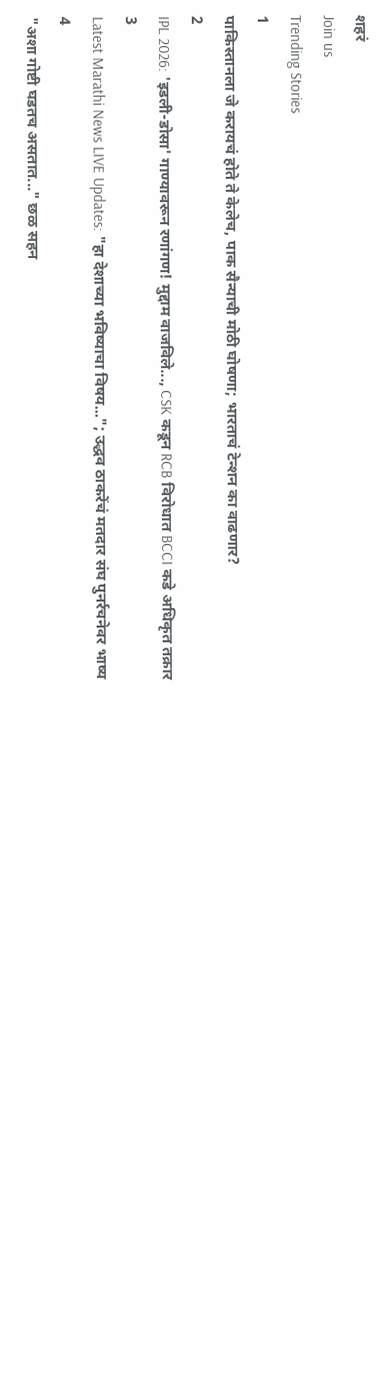शहरं
Join us
Trending Stories
1
पाकिस्तानला जे करायचं होते ते केलेच, पाक सैन्याची मोठी घोषणा; भारताचं टेन्शन का वाढणार?
2
IPL 2026: 'इडली-डोसा' गाण्यावरून रणांगण! मुद्दाम वाजविले..., CSK कडून RCB विरोधात BCCI कडे अधिकृत तक्रार
3
Latest Marathi News LIVE Updates: "हा देशाच्या भविष्याचा विषय..."; उद्धव ठाकरेंचं मतदार संघ पुनर्रचनेवर भाष्य
4
"अशा गोष्टी घडतच असतात..." छळ सहन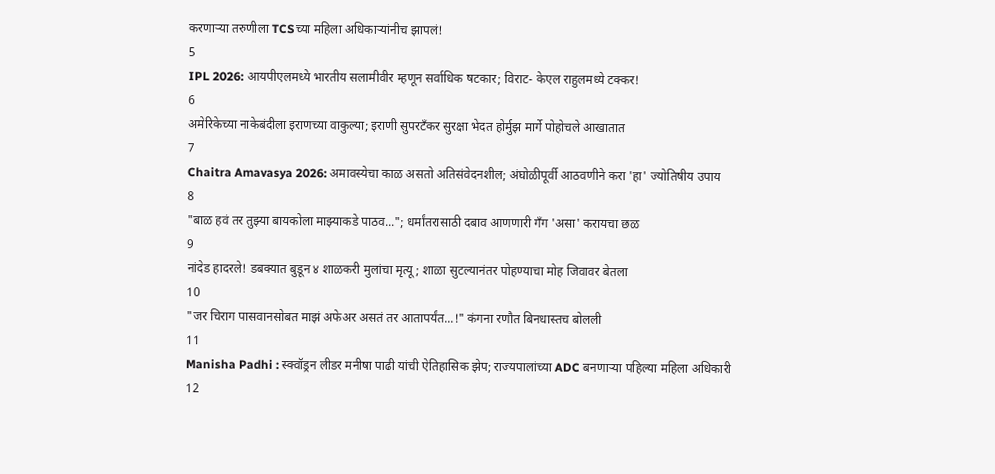करणाऱ्या तरुणीला TCSच्या महिला अधिकाऱ्यांनीच झापलं!
5
IPL 2026: आयपीएलमध्ये भारतीय सलामीवीर म्हणून सर्वाधिक षटकार; विराट- केएल राहुलमध्ये टक्कर!
6
अमेरिकेच्या नाकेबंदीला इराणच्या वाकुल्या; इराणी सुपरटँकर सुरक्षा भेदत होर्मुझ मार्गे पोहोचले आखातात
7
Chaitra Amavasya 2026: अमावस्येचा काळ असतो अतिसंवेदनशील; अंघोळीपूर्वी आठवणीने करा 'हा' ज्योतिषीय उपाय
8
"बाळ हवं तर तुझ्या बायकोला माझ्याकडे पाठव..."; धर्मांतरासाठी दबाव आणणारी गँग 'असा' करायचा छळ
9
नांदेड हादरले! डबक्यात बुडून ४ शाळकरी मुलांचा मृत्यू; शाळा सुटल्यानंतर पोहण्याचा मोह जिवावर बेतला
10
"जर चिराग पासवानसोबत माझं अफेअर असतं तर आतापर्यंत...!" कंगना रणौत बिनधास्तच बोलली
11
Manisha Padhi : स्क्वॉड्रन लीडर मनीषा पाढी यांची ऐतिहासिक झेप; राज्यपालांच्या ADC बनणाऱ्या पहिल्या महिला अधिकारी
12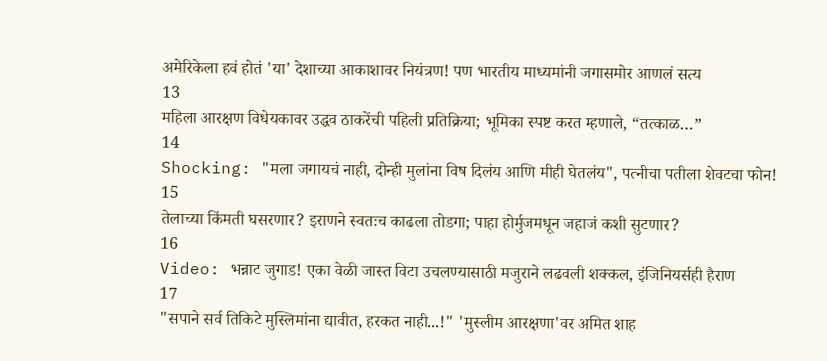अमेरिकेला हवं होतं 'या' देशाच्या आकाशावर नियंत्रण! पण भारतीय माध्यमांनी जगासमोर आणलं सत्य
13
महिला आरक्षण विधेयकावर उद्धव ठाकरेंची पहिली प्रतिक्रिया; भूमिका स्पष्ट करत म्हणाले, “तत्काळ…”
14
Shocking: "मला जगायचं नाही, दोन्ही मुलांना विष दिलंय आणि मीही घेतलंय", पत्नीचा पतीला शेवटचा फोन!
15
तेलाच्या किंमती घसरणार? इराणने स्वतःच काढला तोडगा; पाहा होर्मुजमधून जहाजं कशी सुटणार?
16
Video: भन्नाट जुगाड! एका वेळी जास्त विटा उचलण्यासाठी मजुराने लढवली शक्कल, इंजिनियर्सही हैराण
17
"सपाने सर्व तिकिटे मुस्लिमांना द्यावीत, हरकत नाही...!" 'मुस्लीम आरक्षणा'वर अमित शाह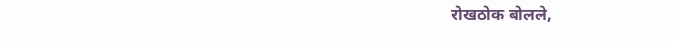रोखठोक बोलले,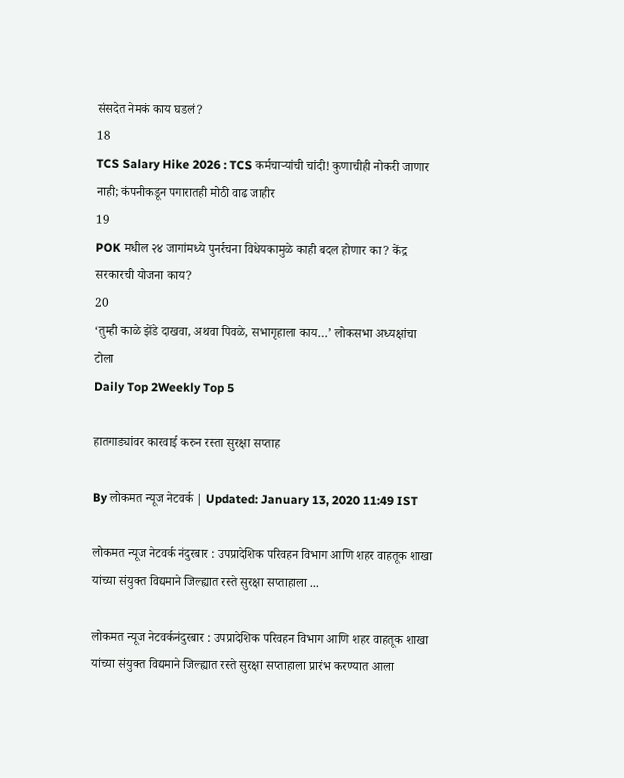संसदेत नेमकं काय घडलं?
18
TCS Salary Hike 2026 : TCS कर्मचाऱ्यांची चांदी! कुणाचीही नोकरी जाणार नाही; कंपनीकडून पगारातही मोठी वाढ जाहीर
19
POK मधील २४ जागांमध्ये पुनर्रचना विधेयकामुळे काही बदल होणार का? केंद्र सरकारची योजना काय?
20
‘तुम्ही काळे झेंडे दाखवा, अथवा पिवळे, सभागृहाला काय…’ लोकसभा अध्यक्षांचा टोला
Daily Top 2Weekly Top 5

हातगाड्यांवर कारवाई करुन रस्ता सुरक्षा सप्ताह

By लोकमत न्यूज नेटवर्क | Updated: January 13, 2020 11:49 IST

लोकमत न्यूज नेटवर्क नंदुरबार : उपप्रादेशिक परिवहन विभाग आणि शहर वाहतूक शाखा यांच्या संयुक्त विद्यमाने जिल्ह्यात रस्ते सुरक्षा सप्ताहाला ...

लोकमत न्यूज नेटवर्कनंदुरबार : उपप्रादेशिक परिवहन विभाग आणि शहर वाहतूक शाखा यांच्या संयुक्त विद्यमाने जिल्ह्यात रस्ते सुरक्षा सप्ताहाला प्रारंभ करण्यात आला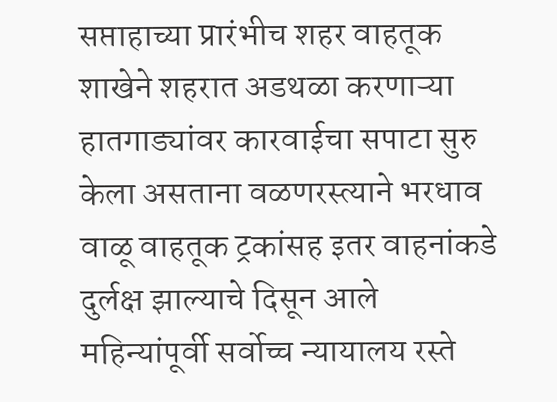सप्ताहाच्या प्रारंभीच शहर वाहतूक शाखेने शहरात अडथळा करणाऱ्या हातगाड्यांवर कारवाईचा सपाटा सुरु केला असताना वळणरस्त्याने भरधाव वाळू वाहतूक ट्रकांसह इतर वाहनांकडे दुर्लक्ष झाल्याचे दिसून आले महिन्यांपूर्वी सर्वोच्च न्यायालय रस्ते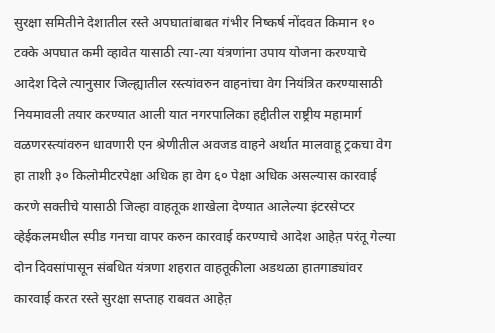सुरक्षा समितीने देशातील रस्ते अपघातांबाबत गंभीर निष्कर्ष नोंदवत किमान १० टक्के अपघात कमी व्हावेत यासाठी त्या-त्या यंत्रणांना उपाय योजना करण्याचे आदेश दिले त्यानुसार जिल्ह्यातील रस्त्यांवरुन वाहनांचा वेग नियंत्रित करण्यासाठी नियमावली तयार करण्यात आली यात नगरपालिका हद्दीतील राष्ट्रीय महामार्ग वळणरस्त्यांवरुन धावणारी एन श्रेणीतील अवजड वाहने अर्थात मालवाहू ट्रकचा वेग हा ताशी ३० किलोमीटरपेक्षा अधिक हा वेग ६० पेक्षा अधिक असल्यास कारवाई करणे सक्तीचे यासाठी जिल्हा वाहतूक शाखेला देण्यात आलेल्या इंटरसेप्टर व्हेईकलमधील स्पीड गनचा वापर करुन कारवाई करण्याचे आदेश आहेत़ परंतू गेल्या दोन दिवसांपासून संबधित यंत्रणा शहरात वाहतूकीला अडथळा हातगाड्यांवर कारवाई करत रस्ते सुरक्षा सप्ताह राबवत आहेत़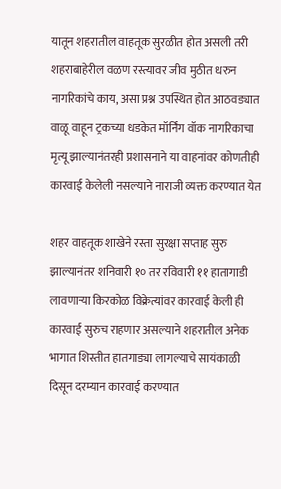यातून शहरातील वाहतूक सुरळीत होत असली तरी शहराबाहेरील वळण रस्त्यावर जीव मुठीत धरुन नागरिकांचे काय, असा प्रश्न उपस्थित होत आठवड्यात वाळू वाहून ट्रकच्या धडकेत मॉर्निंग वॉक नागरिकाचा मृत्यू झाल्यानंतरही प्रशासनाने या वाहनांवर कोणतीही कारवाई केलेली नसल्याने नाराजी व्यक्त करण्यात येत

शहर वाहतूक शाखेने रस्ता सुरक्षा सप्ताह सुरु झाल्यानंतर शनिवारी १० तर रविवारी ११ हातागाडी लावणाऱ्या किरकोळ विक्रेत्यांवर कारवाई केली ही कारवाई सुरुच राहणार असल्याने शहरातील अनेक भागात शिस्तीत हातगाड्या लागल्याचे सायंकाळी दिसून दरम्यान कारवाई करण्यात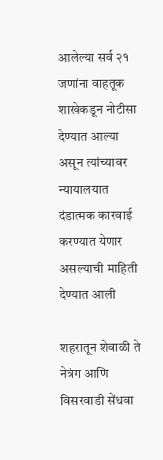आलेल्या सर्व २१ जणांना वाहतूक शाखेकडून नोटीसा देण्यात आल्या असून त्यांच्यावर न्यायालयात दंडात्मक कारवाई करण्यात येणार असल्याची माहिती देण्यात आली

शहरातून शेवाळी ते नेत्रंग आणि विसरवाडी सेंधवा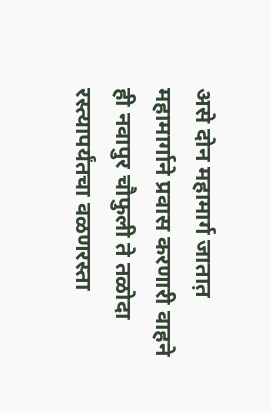असे दोन महामार्ग जातात़ महामार्गाने प्रवास करणारी वाहने ही नवापुर चौफुली ते तळोदा रस्त्यापर्यंतचा वळणरस्ता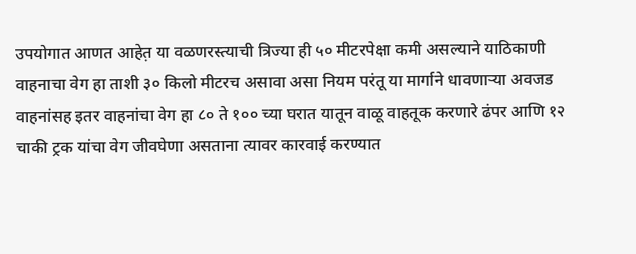उपयोगात आणत आहेत़ या वळणरस्त्याची त्रिज्या ही ५० मीटरपेक्षा कमी असल्याने याठिकाणी वाहनाचा वेग हा ताशी ३० किलो मीटरच असावा असा नियम परंतू या मार्गाने धावणाऱ्या अवजड वाहनांसह इतर वाहनांचा वेग हा ८० ते १०० च्या घरात यातून वाळू वाहतूक करणारे ढंपर आणि १२ चाकी ट्रक यांचा वेग जीवघेणा असताना त्यावर कारवाई करण्यात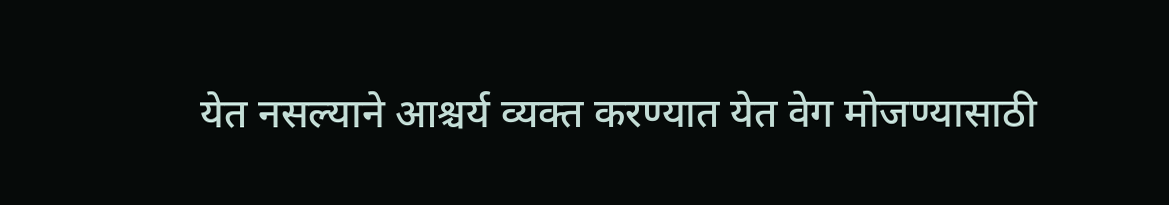येत नसल्याने आश्चर्य व्यक्त करण्यात येत वेग मोजण्यासाठी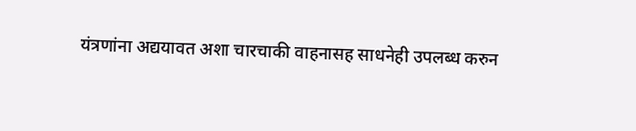यंत्रणांना अद्ययावत अशा चारचाकी वाहनासह साधनेही उपलब्ध करुन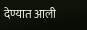देण्यात आली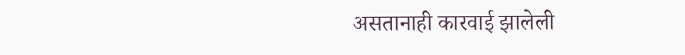असतानाही कारवाई झालेली